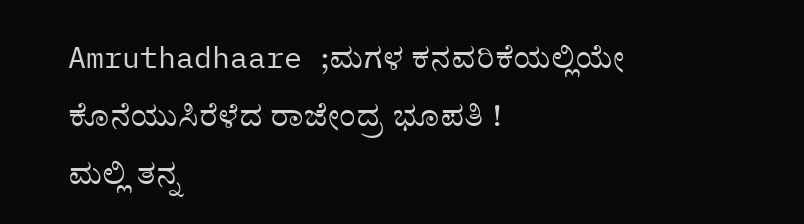Amruthadhaare ;ಮಗಳ ಕನವರಿಕೆಯಲ್ಲಿಯೇ ಕೊನೆಯುಸಿರೆಳೆದ ರಾಜೇಂದ್ರ ಭೂಪತಿ !
ಮಲ್ಲಿ ತನ್ನ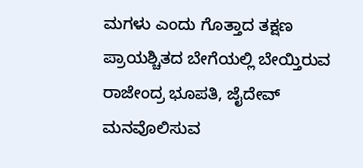ಮಗಳು ಎಂದು ಗೊತ್ತಾದ ತಕ್ಷಣ ಪ್ರಾಯಶ್ಚಿತದ ಬೇಗೆಯಲ್ಲಿ ಬೇಯ್ತಿರುವ ರಾಜೇಂದ್ರ ಭೂಪತಿ, ಜೈದೇವ್ ಮನವೊಲಿಸುವ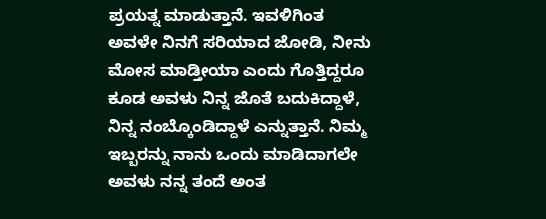ಪ್ರಯತ್ನ ಮಾಡುತ್ತಾನೆ. ಇವಳಿಗಿಂತ ಅವಳೇ ನಿನಗೆ ಸರಿಯಾದ ಜೋಡಿ, ನೀನು ಮೋಸ ಮಾಡ್ತೀಯಾ ಎಂದು ಗೊತ್ತಿದ್ದರೂ ಕೂಡ ಅವಳು ನಿನ್ನ ಜೊತೆ ಬದುಕಿದ್ದಾಳೆ, ನಿನ್ನ ನಂಬ್ಕೊಂಡಿದ್ದಾಳೆ ಎನ್ನುತ್ತಾನೆ. ನಿಮ್ಮ ಇಬ್ಬರನ್ನು ನಾನು ಒಂದು ಮಾಡಿದಾಗಲೇ ಅವಳು ನನ್ನ ತಂದೆ ಅಂತ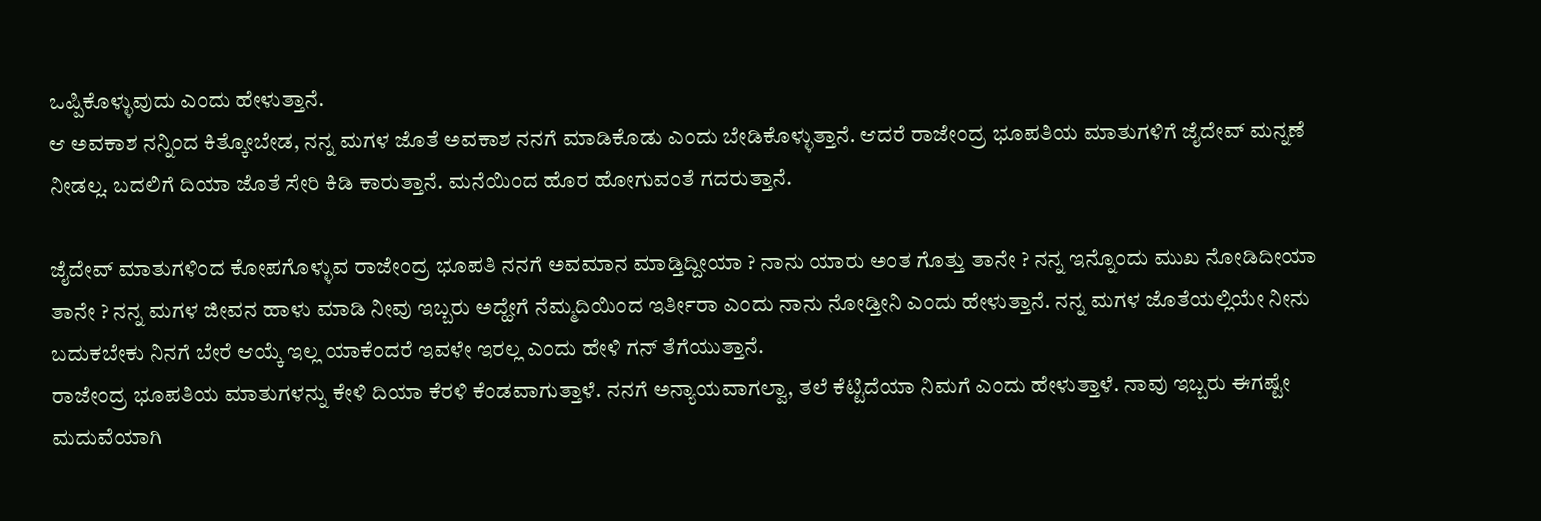ಒಪ್ಪಿಕೊಳ್ಳುವುದು ಎಂದು ಹೇಳುತ್ತಾನೆ.
ಆ ಅವಕಾಶ ನನ್ನಿಂದ ಕಿತ್ಕೋಬೇಡ, ನನ್ನ ಮಗಳ ಜೊತೆ ಅವಕಾಶ ನನಗೆ ಮಾಡಿಕೊಡು ಎಂದು ಬೇಡಿಕೊಳ್ಳುತ್ತಾನೆ. ಆದರೆ ರಾಜೇಂದ್ರ ಭೂಪತಿಯ ಮಾತುಗಳಿಗೆ ಜೈದೇವ್ ಮನ್ನಣೆ ನೀಡಲ್ಲ. ಬದಲಿಗೆ ದಿಯಾ ಜೊತೆ ಸೇರಿ ಕಿಡಿ ಕಾರುತ್ತಾನೆ. ಮನೆಯಿಂದ ಹೊರ ಹೋಗುವಂತೆ ಗದರುತ್ತಾನೆ.

ಜೈದೇವ್ ಮಾತುಗಳಿಂದ ಕೋಪಗೊಳ್ಳುವ ರಾಜೇಂದ್ರ ಭೂಪತಿ ನನಗೆ ಅವಮಾನ ಮಾಡ್ತಿದ್ದೀಯಾ ? ನಾನು ಯಾರು ಅಂತ ಗೊತ್ತು ತಾನೇ ? ನನ್ನ ಇನ್ನೊಂದು ಮುಖ ನೋಡಿದೀಯಾ ತಾನೇ ? ನನ್ನ ಮಗಳ ಜೀವನ ಹಾಳು ಮಾಡಿ ನೀವು ಇಬ್ಬರು ಅದ್ಹೇಗೆ ನೆಮ್ಮದಿಯಿಂದ ಇರ್ತೀರಾ ಎಂದು ನಾನು ನೋಡ್ತೀನಿ ಎಂದು ಹೇಳುತ್ತಾನೆ. ನನ್ನ ಮಗಳ ಜೊತೆಯಲ್ಲಿಯೇ ನೀನು ಬದುಕಬೇಕು ನಿನಗೆ ಬೇರೆ ಆಯ್ಕೆ ಇಲ್ಲ ಯಾಕೆಂದರೆ ಇವಳೇ ಇರಲ್ಲ ಎಂದು ಹೇಳಿ ಗನ್ ತೆಗೆಯುತ್ತಾನೆ.
ರಾಜೇಂದ್ರ ಭೂಪತಿಯ ಮಾತುಗಳನ್ನು ಕೇಳಿ ದಿಯಾ ಕೆರಳಿ ಕೆಂಡವಾಗುತ್ತಾಳೆ. ನನಗೆ ಅನ್ಯಾಯವಾಗಲ್ವಾ, ತಲೆ ಕೆಟ್ಟಿದೆಯಾ ನಿಮಗೆ ಎಂದು ಹೇಳುತ್ತಾಳೆ. ನಾವು ಇಬ್ಬರು ಈಗಷ್ಟೇ ಮದುವೆಯಾಗಿ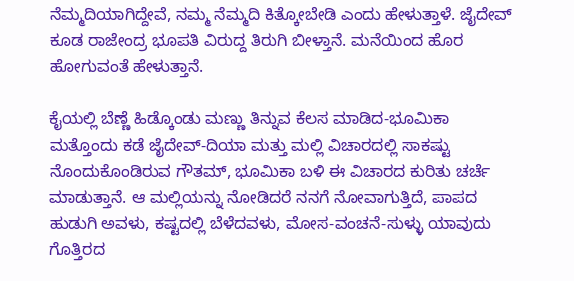ನೆಮ್ಮದಿಯಾಗಿದ್ದೇವೆ, ನಮ್ಮ ನೆಮ್ಮದಿ ಕಿತ್ಕೋಬೇಡಿ ಎಂದು ಹೇಳುತ್ತಾಳೆ. ಜೈದೇವ್ ಕೂಡ ರಾಜೇಂದ್ರ ಭೂಪತಿ ವಿರುದ್ದ ತಿರುಗಿ ಬೀಳ್ತಾನೆ. ಮನೆಯಿಂದ ಹೊರ ಹೋಗುವಂತೆ ಹೇಳುತ್ತಾನೆ.

ಕೈಯಲ್ಲಿ ಬೆಣ್ಣೆ ಹಿಡ್ಕೊಂಡು ಮಣ್ಣು ತಿನ್ನುವ ಕೆಲಸ ಮಾಡಿದ-ಭೂಮಿಕಾ
ಮತ್ತೊಂದು ಕಡೆ ಜೈದೇವ್-ದಿಯಾ ಮತ್ತು ಮಲ್ಲಿ ವಿಚಾರದಲ್ಲಿ ಸಾಕಷ್ಟು ನೊಂದುಕೊಂಡಿರುವ ಗೌತಮ್, ಭೂಮಿಕಾ ಬಳಿ ಈ ವಿಚಾರದ ಕುರಿತು ಚರ್ಚೆ ಮಾಡುತ್ತಾನೆ. ಆ ಮಲ್ಲಿಯನ್ನು ನೋಡಿದರೆ ನನಗೆ ನೋವಾಗುತ್ತಿದೆ, ಪಾಪದ ಹುಡುಗಿ ಅವಳು, ಕಷ್ಟದಲ್ಲಿ ಬೆಳೆದವಳು, ಮೋಸ-ವಂಚನೆ-ಸುಳ್ಳು ಯಾವುದು ಗೊತ್ತಿರದ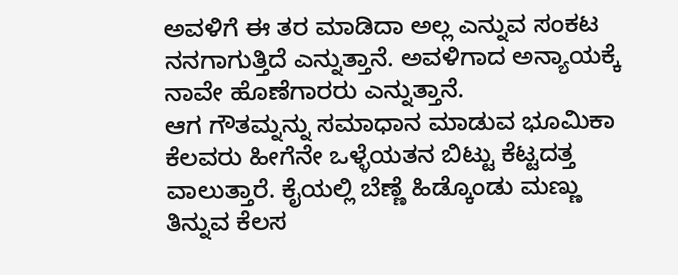ಅವಳಿಗೆ ಈ ತರ ಮಾಡಿದಾ ಅಲ್ಲ ಎನ್ನುವ ಸಂಕಟ ನನಗಾಗುತ್ತಿದೆ ಎನ್ನುತ್ತಾನೆ. ಅವಳಿಗಾದ ಅನ್ಯಾಯಕ್ಕೆ ನಾವೇ ಹೊಣೆಗಾರರು ಎನ್ನುತ್ತಾನೆ.
ಆಗ ಗೌತಮ್ನನ್ನು ಸಮಾಧಾನ ಮಾಡುವ ಭೂಮಿಕಾ ಕೆಲವರು ಹೀಗೆನೇ ಒಳ್ಳೆಯತನ ಬಿಟ್ಟು ಕೆಟ್ಟದತ್ತ ವಾಲುತ್ತಾರೆ. ಕೈಯಲ್ಲಿ ಬೆಣ್ಣೆ ಹಿಡ್ಕೊಂಡು ಮಣ್ಣು ತಿನ್ನುವ ಕೆಲಸ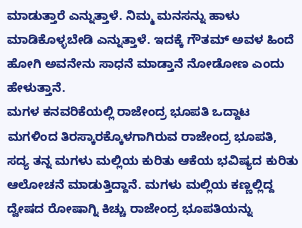ಮಾಡುತ್ತಾರೆ ಎನ್ನುತ್ತಾಳೆ. ನಿಮ್ಮ ಮನಸನ್ನು ಹಾಳು ಮಾಡಿಕೊಳ್ಳಬೇಡಿ ಎನ್ನುತ್ತಾಳೆ. ಇದಕ್ಕೆ ಗೌತಮ್ ಅವಳ ಹಿಂದೆ ಹೋಗಿ ಅವನೇನು ಸಾಧನೆ ಮಾಡ್ತಾನೆ ನೋಡೋಣ ಎಂದು ಹೇಳುತ್ತಾನೆ.
ಮಗಳ ಕನವರಿಕೆಯಲ್ಲಿ ರಾಜೇಂದ್ರ ಭೂಪತಿ ಒದ್ದಾಟ
ಮಗಳಿಂದ ತಿರಸ್ಕಾರಕ್ಕೊಳಗಾಗಿರುವ ರಾಜೇಂದ್ರ ಭೂಪತಿ, ಸದ್ಯ ತನ್ನ ಮಗಳು ಮಲ್ಲಿಯ ಕುರಿತು ಆಕೆಯ ಭವಿಷ್ಯದ ಕುರಿತು ಆಲೋಚನೆ ಮಾಡುತ್ತಿದ್ದಾನೆ. ಮಗಳು ಮಲ್ಲಿಯ ಕಣ್ಣಲ್ಲಿದ್ದ ದ್ವೇಷದ ರೋಷಾಗ್ನಿ ಕಿಚ್ಚು ರಾಜೇಂದ್ರ ಭೂಪತಿಯನ್ನು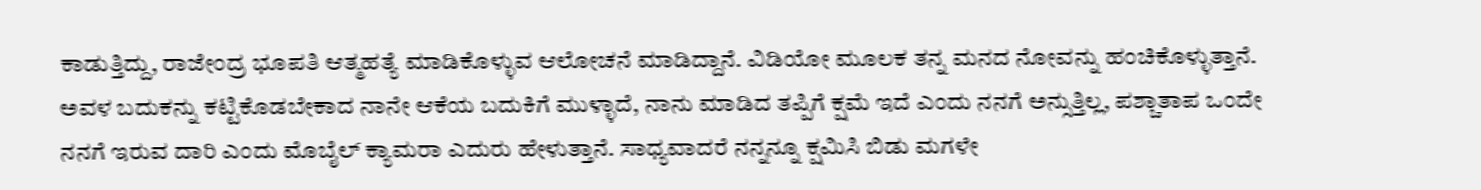ಕಾಡುತ್ತಿದ್ದು, ರಾಜೇಂದ್ರ ಭೂಪತಿ ಆತ್ಮಹತ್ಯೆ ಮಾಡಿಕೊಳ್ಳುವ ಆಲೋಚನೆ ಮಾಡಿದ್ದಾನೆ. ವಿಡಿಯೋ ಮೂಲಕ ತನ್ನ ಮನದ ನೋವನ್ನು ಹಂಚಿಕೊಳ್ಳುತ್ತಾನೆ.
ಅವಳ ಬದುಕನ್ನು ಕಟ್ಟಿಕೊಡಬೇಕಾದ ನಾನೇ ಆಕೆಯ ಬದುಕಿಗೆ ಮುಳ್ಳಾದೆ, ನಾನು ಮಾಡಿದ ತಪ್ಪಿಗೆ ಕ್ಷಮೆ ಇದೆ ಎಂದು ನನಗೆ ಅನ್ಸುತ್ತಿಲ್ಲ, ಪಶ್ಚಾತಾಪ ಒಂದೇ ನನಗೆ ಇರುವ ದಾರಿ ಎಂದು ಮೊಬೈಲ್ ಕ್ಯಾಮರಾ ಎದುರು ಹೇಳುತ್ತಾನೆ. ಸಾಧ್ಯವಾದರೆ ನನ್ನನ್ನೂ ಕ್ಷಮಿಸಿ ಬಿಡು ಮಗಳೇ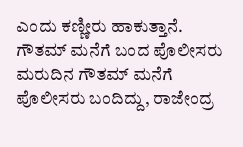ಎಂದು ಕಣ್ಣೀರು ಹಾಕುತ್ತಾನೆ.
ಗೌತಮ್ ಮನೆಗೆ ಬಂದ ಪೊಲೀಸರು
ಮರುದಿನ ಗೌತಮ್ ಮನೆಗೆ ಪೊಲೀಸರು ಬಂದಿದ್ದು, ರಾಜೇಂದ್ರ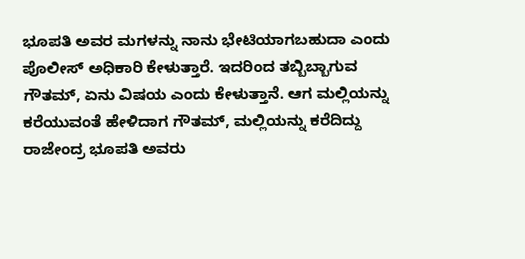ಭೂಪತಿ ಅವರ ಮಗಳನ್ನು ನಾನು ಭೇಟಿಯಾಗಬಹುದಾ ಎಂದು ಪೊಲೀಸ್ ಅಧಿಕಾರಿ ಕೇಳುತ್ತಾರೆ. ಇದರಿಂದ ತಬ್ಬಿಬ್ಬಾಗುವ ಗೌತಮ್, ಏನು ವಿಷಯ ಎಂದು ಕೇಳುತ್ತಾನೆ. ಆಗ ಮಲ್ಲಿಯನ್ನು ಕರೆಯುವಂತೆ ಹೇಳಿದಾಗ ಗೌತಮ್, ಮಲ್ಲಿಯನ್ನು ಕರೆದಿದ್ದು ರಾಜೇಂದ್ರ ಭೂಪತಿ ಅವರು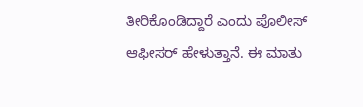ತೀರಿಕೊಂಡಿದ್ದಾರೆ ಎಂದು ಪೊಲೀಸ್ ಆಫೀಸರ್ ಹೇಳುತ್ತಾನೆ. ಈ ಮಾತು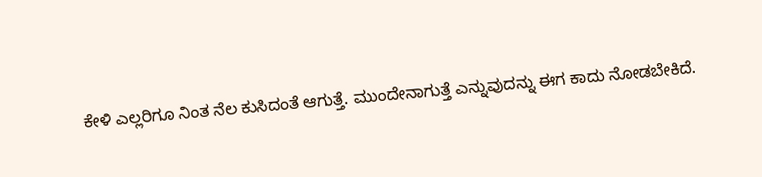ಕೇಳಿ ಎಲ್ಲರಿಗೂ ನಿಂತ ನೆಲ ಕುಸಿದಂತೆ ಆಗುತ್ತೆ. ಮುಂದೇನಾಗುತ್ತೆ ಎನ್ನುವುದನ್ನು ಈಗ ಕಾದು ನೋಡಬೇಕಿದೆ.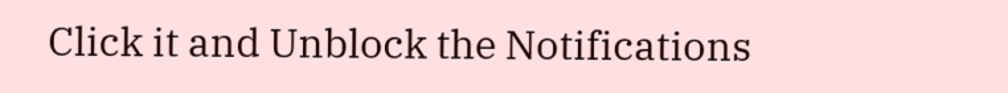Click it and Unblock the Notifications